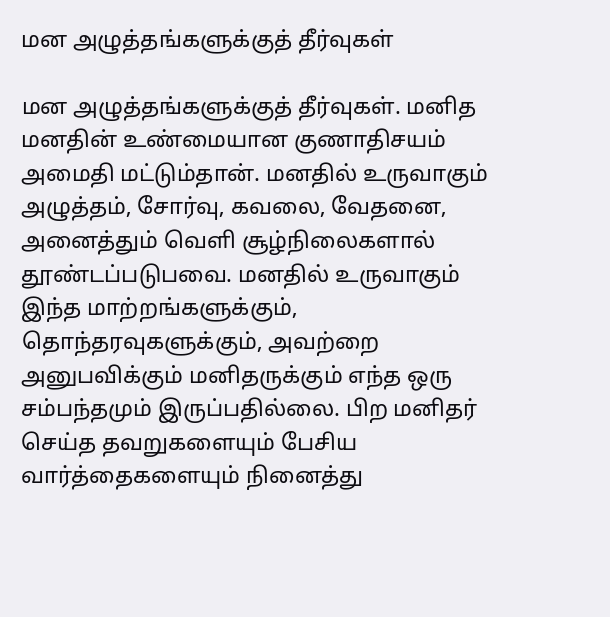மன அழுத்தங்களுக்குத் தீர்வுகள்

மன அழுத்தங்களுக்குத் தீர்வுகள். மனித மனதின் உண்மையான குணாதிசயம் அமைதி மட்டும்தான். மனதில் உருவாகும் அழுத்தம், சோர்வு, கவலை, வேதனை, அனைத்தும் வெளி சூழ்நிலைகளால் தூண்டப்படுபவை. மனதில் உருவாகும் இந்த மாற்றங்களுக்கும், தொந்தரவுகளுக்கும், அவற்றை அனுபவிக்கும் மனிதருக்கும் எந்த ஒரு சம்பந்தமும் இருப்பதில்லை. பிற மனிதர் செய்த தவறுகளையும் பேசிய வார்த்தைகளையும் நினைத்து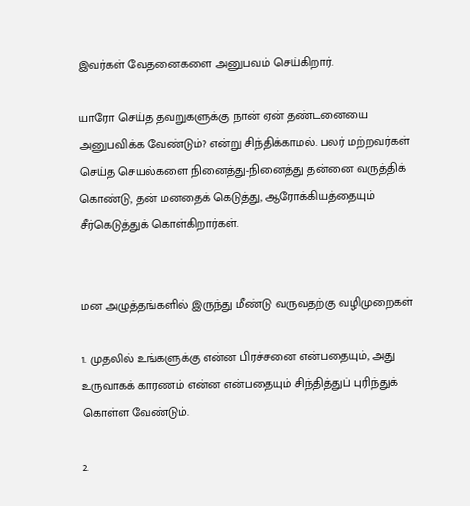இவர்கள் வேதனைகளை அனுபவம் செய்கிறார்.

யாரோ செய்த தவறுகளுக்கு நான் ஏன் தண்டனையை அனுபவிக்க வேண்டும்? என்று சிந்திக்காமல். பலர் மற்றவர்கள் செய்த செயல்களை நினைத்து-நினைத்து தன்னை வருத்திக் கொண்டு, தன் மனதைக் கெடுத்து, ஆரோக்கியத்தையும் சீர்கெடுத்துக் கொள்கிறார்கள்.


மன அழுத்தங்களில் இருந்து மீண்டு வருவதற்கு வழிமுறைகள்

1. முதலில் உங்களுக்கு என்ன பிரச்சனை என்பதையும், அது உருவாகக் காரணம் என்ன என்பதையும் சிந்தித்துப் புரிந்துக் கொள்ள வேண்டும்.

2.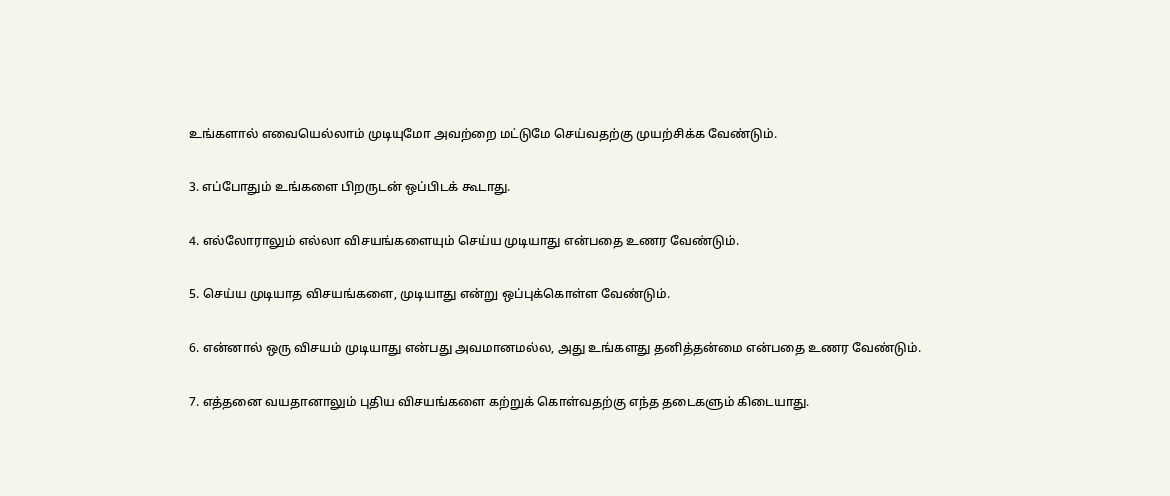உங்களால் எவையெல்லாம் முடியுமோ அவற்றை மட்டுமே செய்வதற்கு முயற்சிக்க வேண்டும்.

3. எப்போதும் உங்களை பிறருடன் ஒப்பிடக் கூடாது.

4. எல்லோராலும் எல்லா விசயங்களையும் செய்ய முடியாது என்பதை உணர வேண்டும்.

5. செய்ய முடியாத விசயங்களை, முடியாது என்று ஒப்புக்கொள்ள வேண்டும்.

6. என்னால் ஒரு விசயம் முடியாது என்பது அவமானமல்ல, அது உங்களது தனித்தன்மை என்பதை உணர வேண்டும்.

7. எத்தனை வயதானாலும் புதிய விசயங்களை கற்றுக் கொள்வதற்கு எந்த தடைகளும் கிடையாது.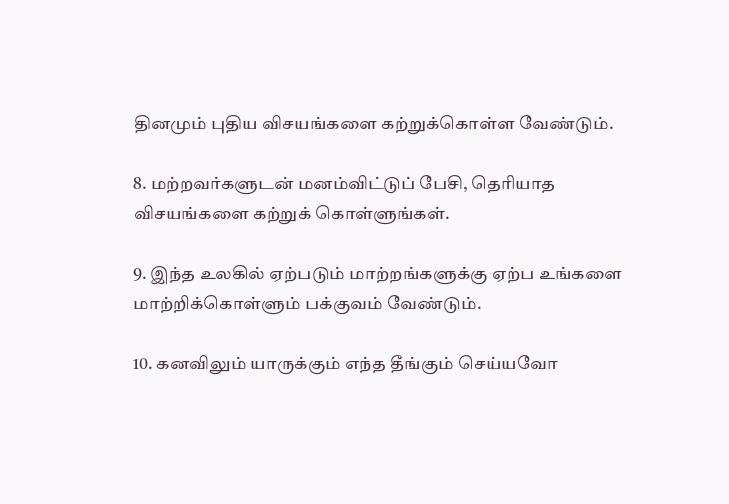தினமும் புதிய விசயங்களை கற்றுக்கொள்ள வேண்டும்.

8. மற்றவர்களுடன் மனம்விட்டுப் பேசி, தெரியாத விசயங்களை கற்றுக் கொள்ளுங்கள்.

9. இந்த உலகில் ஏற்படும் மாற்றங்களுக்கு ஏற்ப உங்களை மாற்றிக்கொள்ளும் பக்குவம் வேண்டும்.

10. கனவிலும் யாருக்கும் எந்த தீங்கும் செய்யவோ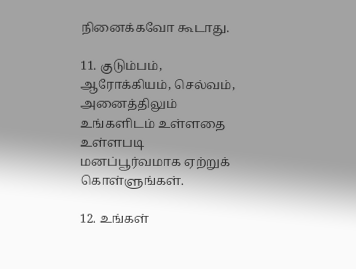நினைக்கவோ கூடாது.

11. குடும்பம், ஆரோக்கியம், செல்வம், அனைத்திலும் உங்களிடம் உள்ளதை உள்ளபடி மனப்பூர்வமாக ஏற்றுக் கொள்ளுங்கள்.

12. உங்கள்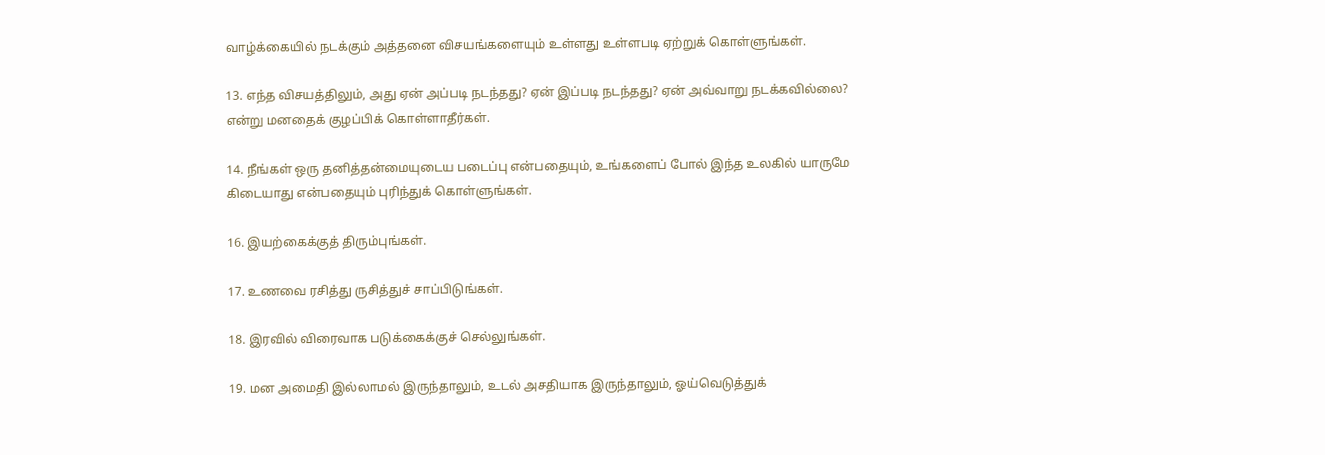வாழ்க்கையில் நடக்கும் அத்தனை விசயங்களையும் உள்ளது உள்ளபடி ஏற்றுக் கொள்ளுங்கள்.

13. எந்த விசயத்திலும், அது ஏன் அப்படி நடந்தது? ஏன் இப்படி நடந்தது? ஏன் அவ்வாறு நடக்கவில்லை? என்று மனதைக் குழப்பிக் கொள்ளாதீர்கள்.

14. நீங்கள் ஒரு தனித்தன்மையுடைய படைப்பு என்பதையும், உங்களைப் போல் இந்த உலகில் யாருமே கிடையாது என்பதையும் புரிந்துக் கொள்ளுங்கள்.

16. இயற்கைக்குத் திரும்புங்கள்.

17. உணவை ரசித்து ருசித்துச் சாப்பிடுங்கள்.

18. இரவில் விரைவாக படுக்கைக்குச் செல்லுங்கள்.

19. மன அமைதி இல்லாமல் இருந்தாலும், உடல் அசதியாக இருந்தாலும், ஓய்வெடுத்துக்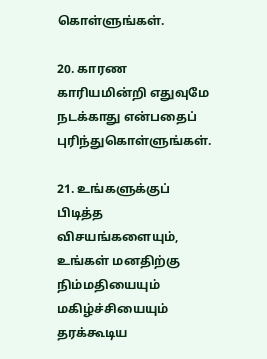கொள்ளுங்கள்.

20. காரண காரியமின்றி எதுவுமே நடக்காது என்பதைப் புரிந்துகொள்ளுங்கள்.

21. உங்களுக்குப் பிடித்த விசயங்களையும், உங்கள் மனதிற்கு நிம்மதியையும் மகிழ்ச்சியையும் தரக்கூடிய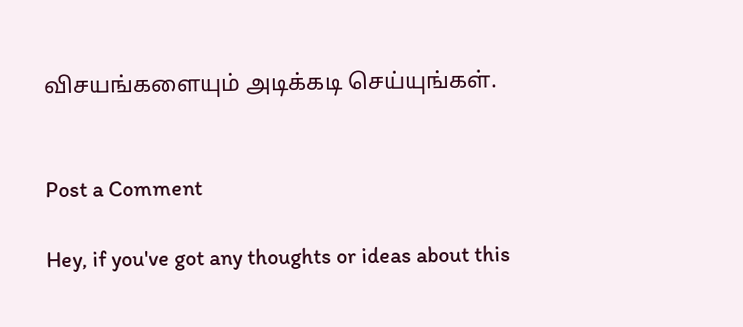விசயங்களையும் அடிக்கடி செய்யுங்கள்.


Post a Comment

Hey, if you've got any thoughts or ideas about this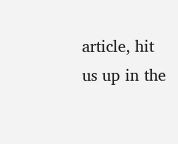article, hit us up in the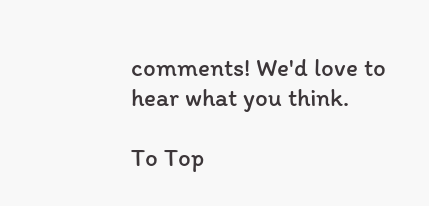comments! We'd love to hear what you think.

To Top